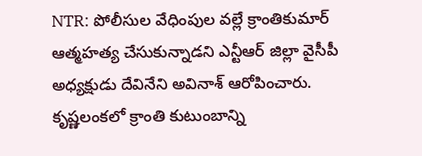NTR: పోలీసుల వేధింపుల వల్లే క్రాంతికుమార్ ఆత్మహత్య చేసుకున్నాడని ఎన్టీఆర్ జిల్లా వైసీపీ అధ్యక్షుడు దేవినేని అవినాశ్ ఆరోపించారు. కృష్ణలంకలో క్రాంతి కుటుంబాన్ని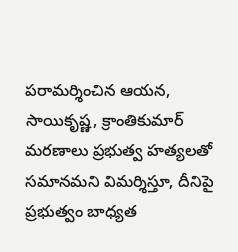పరామర్శించిన ఆయన, సాయికృష్ణ, క్రాంతికుమార్ మరణాలు ప్రభుత్వ హత్యలతో సమానమని విమర్శిస్తూ, దీనిపై ప్రభుత్వం బాధ్యత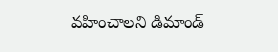వహించాలని డిమాండ్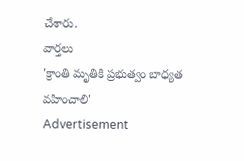చేశారు.
వార్తలు
'క్రాంతి మృతికి ప్రభుత్వం బాధ్యత వహించాలి'
Advertisement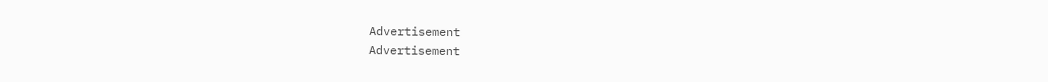Advertisement
Advertisement